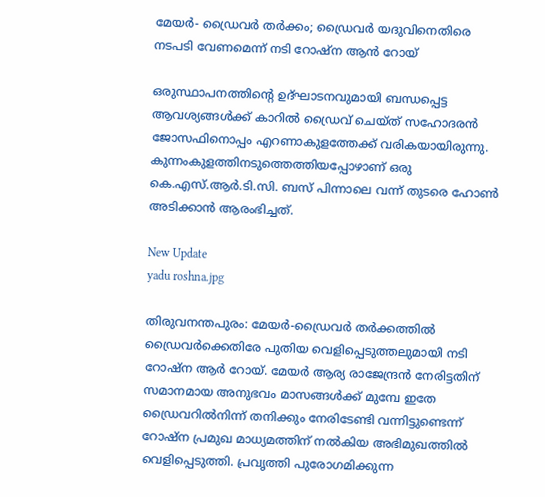മേയർ- ഡ്രൈവർ തർക്കം; ഡ്രൈവർ യദുവിനെതിരെ നടപടി വേണമെന്ന് നടി റോഷ്ന ആൻ റോയ്

ഒരുസ്ഥാപനത്തിന്റെ ഉദ്ഘാടനവുമായി ബന്ധപ്പെട്ട ആവശ്യങ്ങൾക്ക് കാറിൽ ഡ്രൈവ് ചെയ്ത് സഹോദരൻ ജോസഫിനൊപ്പം എറണാകുളത്തേക്ക് വരികയായിരുന്നു. കുന്നംകുളത്തിനടുത്തെത്തിയപ്പോഴാണ് ഒരു കെ.എസ്.ആർ.ടി.സി. ബസ് പിന്നാലെ വന്ന് തുടരെ ഹോൺ അടിക്കാൻ ആരംഭിച്ചത്.

New Update
yadu roshna.jpg

തിരുവനന്തപുരം: മേയർ-ഡ്രൈവർ തർക്കത്തിൽ ഡ്രൈവർക്കെതിരേ പുതിയ വെളിപ്പെടുത്തലുമായി നടി റോഷ്ന ആർ റോയ്. മേയർ ആര്യ രാജേന്ദ്രൻ നേരിട്ടതിന് സമാനമായ അനുഭവം മാസങ്ങൾക്ക് മുമ്പേ ഇതേ ഡ്രൈവറിൽനിന്ന് തനിക്കും നേരിടേണ്ടി വന്നിട്ടുണ്ടെന്ന് റോഷ്ന പ്രമുഖ മാധ്യമത്തിന് നൽകിയ അഭിമുഖത്തിൽ വെളിപ്പെടുത്തി. പ്രവൃത്തി പുരോഗമിക്കുന്ന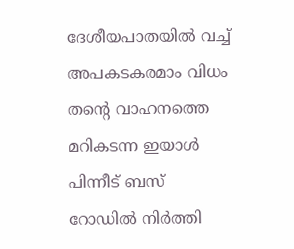ദേശീയപാതയിൽ വച്ച് അപകടകരമാം വിധം തന്റെ വാഹനത്തെ മറികടന്ന ഇയാൾ പിന്നീട് ബസ് റോഡിൽ നിർത്തി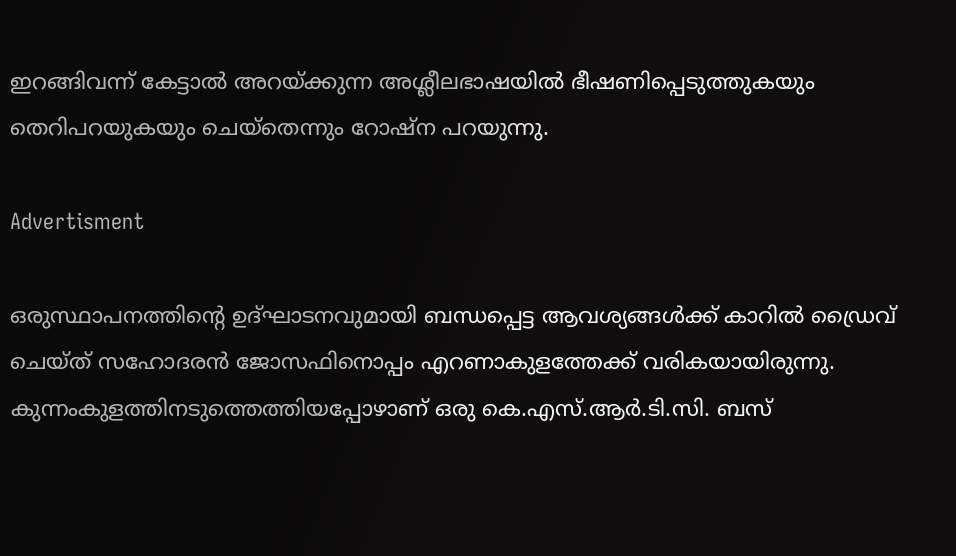ഇറങ്ങിവന്ന് കേട്ടാൽ അറയ്ക്കുന്ന അശ്ലീലഭാഷയിൽ ഭീഷണിപ്പെടുത്തുകയും തെറിപറയുകയും ചെയ്തെന്നും റോഷ്ന പറയുന്നു.

Advertisment

ഒരുസ്ഥാപനത്തിന്റെ ഉദ്ഘാടനവുമായി ബന്ധപ്പെട്ട ആവശ്യങ്ങൾക്ക് കാറിൽ ഡ്രൈവ് ചെയ്ത് സഹോദരൻ ജോസഫിനൊപ്പം എറണാകുളത്തേക്ക് വരികയായിരുന്നു. കുന്നംകുളത്തിനടുത്തെത്തിയപ്പോഴാണ് ഒരു കെ.എസ്.ആർ.ടി.സി. ബസ്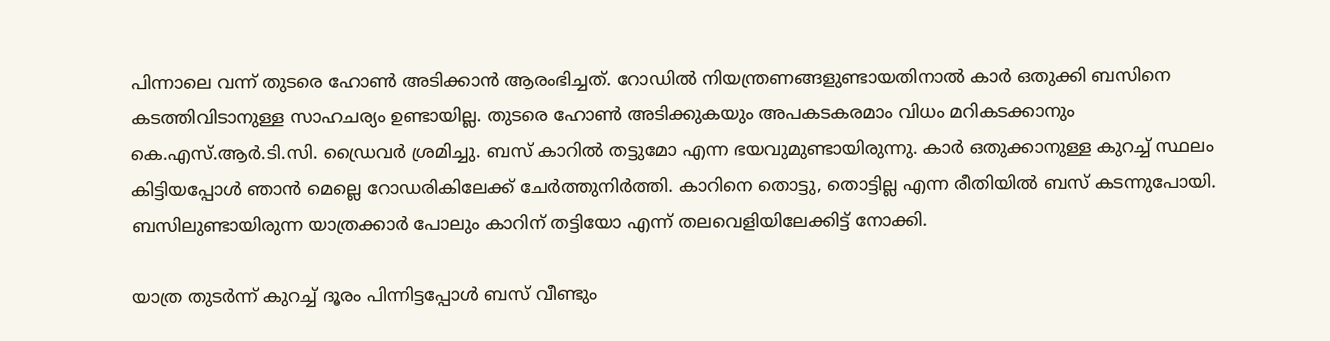പിന്നാലെ വന്ന് തുടരെ ഹോൺ അടിക്കാൻ ആരംഭിച്ചത്. റോഡിൽ നിയന്ത്രണങ്ങളുണ്ടായതിനാൽ കാർ ഒതുക്കി ബസിനെ കടത്തിവിടാനുള്ള സാഹചര്യം ഉണ്ടായില്ല. തുടരെ ഹോൺ അടിക്കുകയും അപകടകരമാം വിധം മറികടക്കാനും കെ.എസ്.ആർ.ടി.സി. ഡ്രൈവർ ശ്രമിച്ചു. ബസ് കാറിൽ തട്ടുമോ എന്ന ഭയവുമുണ്ടായിരുന്നു. കാർ ഒതുക്കാനുള്ള കുറച്ച് സ്ഥലം കിട്ടിയപ്പോൾ ഞാൻ മെല്ലെ റോഡരികിലേക്ക് ചേർത്തുനിർത്തി. കാറിനെ തൊട്ടു, തൊട്ടില്ല എന്ന രീതിയിൽ ബസ് കടന്നുപോയി. ബസിലുണ്ടായിരുന്ന യാത്രക്കാർ പോലും കാറിന് തട്ടിയോ എന്ന് തലവെളിയിലേക്കിട്ട് നോക്കി.

യാത്ര തുടർന്ന് കുറച്ച് ദൂരം പിന്നിട്ടപ്പോൾ ബസ് വീണ്ടും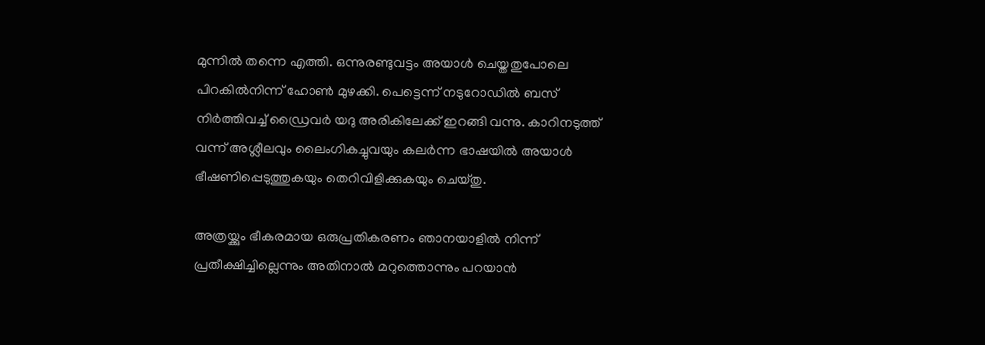മുന്നിൽ തന്നെ എത്തി. ഒന്നുരണ്ടുവട്ടം അയാൾ ചെയ്തതുപോലെ പിറകിൽനിന്ന് ഹോൺ മുഴക്കി. പെട്ടെന്ന് നടുറോഡിൽ ബസ് നിർത്തിവച്ച് ഡ്രൈവർ യദു അരികിലേക്ക് ഇറങ്ങി വന്നു. കാറിനടുത്ത് വന്ന് അശ്ലീലവും ലൈംഗികച്ചുവയും കലർന്ന ഭാഷയിൽ അയാൾ ഭീഷണിപ്പെടുത്തുകയും തെറിവിളിക്കുകയും ചെയ്തു.

അത്രയ്ക്കും ഭീകരമായ ഒരുപ്രതികരണം ഞാനയാളിൽ നിന്ന് പ്രതീക്ഷിച്ചില്ലെന്നും അതിനാൽ മറുത്തൊന്നും പറയാൻ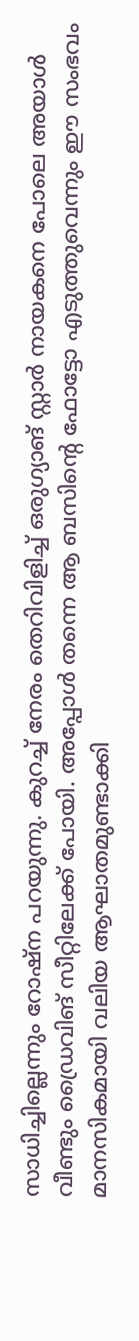സാധിച്ചില്ലെന്നും റോഷ്‌ന പറയുന്നു. കുറച്ച് നേരം തെറിവിളിച്ച് ഒരുഗ്യാങ് സ്റ്റാർ നായകനെ പോലെ അയാൾ വീണ്ടും ഡ്രൈവിങ് സീറ്റിലേക്ക് പോയി. അപ്പോൾ തന്നെ ആ ബസിന്റെ ഫോട്ടോ എടുത്തുവെന്നും ഈ സംഭവം മാനസികമായി വലിയ ആഘാതമുണ്ടാക്കി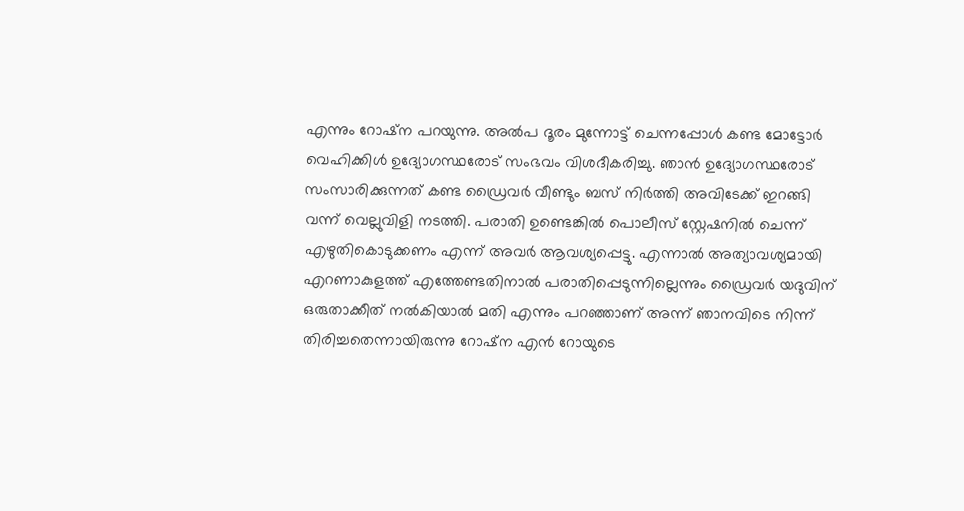എന്നും റോഷ്‌ന പറയുന്നു. അൽപ ദൂരം മുന്നോട്ട് ചെന്നപ്പോൾ കണ്ട മോട്ടോർ വെഹിക്കിൾ ഉദ്യോഗസ്ഥരോട് സംഭവം വിശദീകരിച്ചു. ഞാൻ ഉദ്യോഗസ്ഥരോട് സംസാരിക്കുന്നത് കണ്ട ഡ്രൈവർ വീണ്ടും ബസ് നിർത്തി അവിടേക്ക് ഇറങ്ങി വന്ന് വെല്ലുവിളി നടത്തി. പരാതി ഉണ്ടെങ്കിൽ പൊലീസ് സ്റ്റേഷനിൽ ചെന്ന് എഴുതികൊടുക്കണം എന്ന് അവർ ആവശ്യപ്പെട്ടു. എന്നാൽ അത്യാവശ്യമായി എറണാകുളത്ത് എത്തേണ്ടതിനാൽ പരാതിപ്പെടുന്നില്ലെന്നും ഡ്രൈവർ യദുവിന് ഒരുതാക്കീത് നൽകിയാൽ മതി എന്നും പറഞ്ഞാണ് അന്ന് ഞാനവിടെ നിന്ന് തിരിച്ചതെന്നായിരുന്നു റോഷ്‌ന എൻ റോയുടെ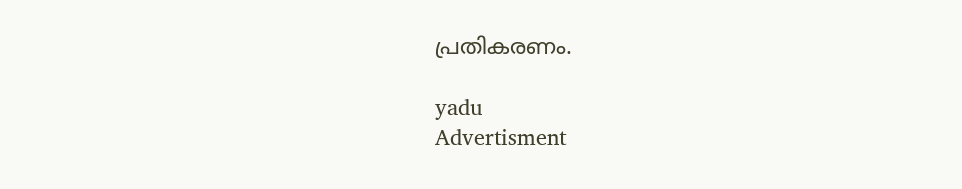പ്രതികരണം.

yadu
Advertisment